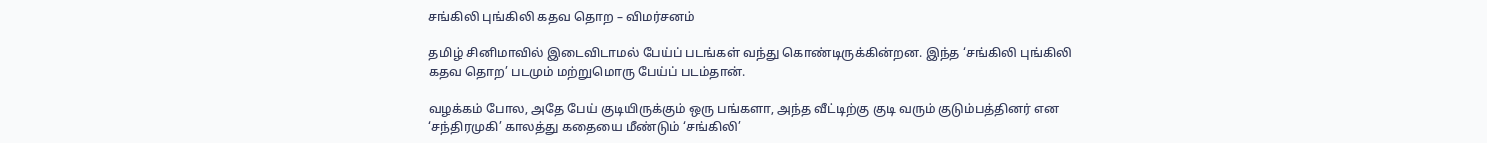சங்கிலி புங்கிலி கதவ தொற – விமர்சனம்

தமிழ் சினிமாவில் இடைவிடாமல் பேய்ப் படங்கள் வந்து கொண்டிருக்கின்றன. இந்த ‘சங்கிலி புங்கிலி கதவ தொற’ படமும் மற்றுமொரு பேய்ப் படம்தான்.

வழக்கம் போல, அதே பேய் குடியிருக்கும் ஒரு பங்களா, அந்த வீட்டிற்கு குடி வரும் குடும்பத்தினர் என ‘சந்திரமுகி’ காலத்து கதையை மீண்டும் ‘சங்கிலி’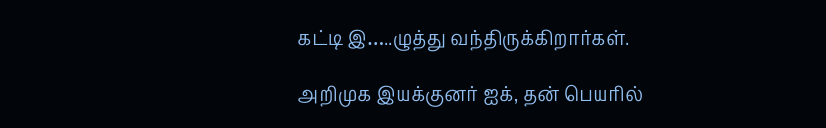கட்டி இ…..ழுத்து வந்திருக்கிறார்கள்.

அறிமுக இயக்குனர் ஐக், தன் பெயரில்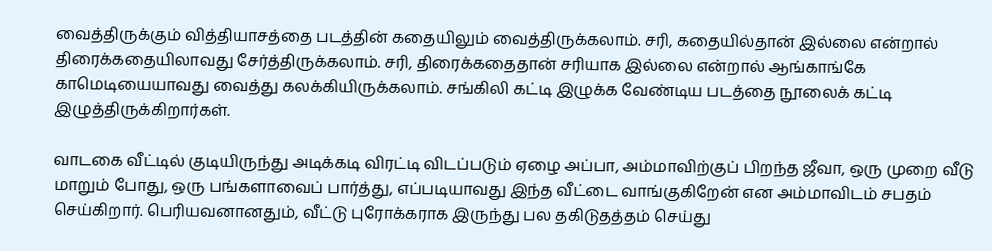வைத்திருக்கும் வித்தியாசத்தை படத்தின் கதையிலும் வைத்திருக்கலாம். சரி, கதையில்தான் இல்லை என்றால் திரைக்கதையிலாவது சேர்த்திருக்கலாம். சரி, திரைக்கதைதான் சரியாக இல்லை என்றால் ஆங்காங்கே காமெடியையாவது வைத்து கலக்கியிருக்கலாம். சங்கிலி கட்டி இழுக்க வேண்டிய படத்தை நூலைக் கட்டி இழுத்திருக்கிறார்கள்.

வாடகை வீட்டில் குடியிருந்து அடிக்கடி விரட்டி விடப்படும் ஏழை அப்பா, அம்மாவிற்குப் பிறந்த ஜீவா, ஒரு முறை வீடு மாறும் போது, ஒரு பங்களாவைப் பார்த்து, எப்படியாவது இந்த வீட்டை வாங்குகிறேன் என அம்மாவிடம் சபதம் செய்கிறார். பெரியவனானதும், வீட்டு புரோக்கராக இருந்து பல தகிடுதத்தம் செய்து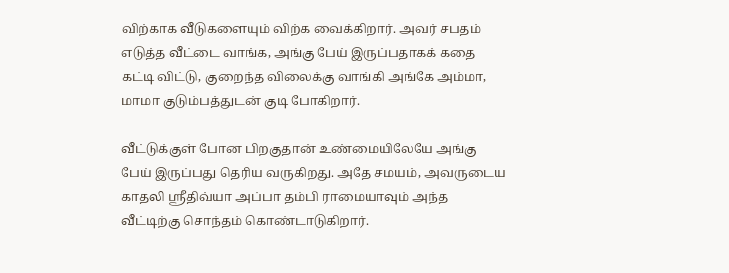விற்காக வீடுகளையும் விற்க வைக்கிறார். அவர் சபதம் எடுத்த வீட்டை வாங்க, அங்கு பேய் இருப்பதாகக் கதை கட்டி விட்டு, குறைந்த விலைக்கு வாங்கி அங்கே அம்மா, மாமா குடும்பத்துடன் குடி போகிறார்.

வீட்டுக்குள் போன பிறகுதான் உண்மையிலேயே அங்கு பேய் இருப்பது தெரிய வருகிறது. அதே சமயம், அவருடைய காதலி ஸ்ரீதிவ்யா அப்பா தம்பி ராமையாவும் அந்த வீட்டிற்கு சொந்தம் கொண்டாடுகிறார்.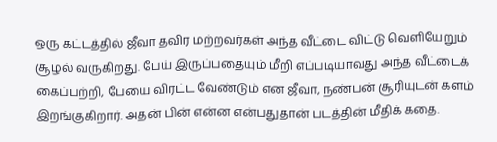ஒரு கட்டத்தில் ஜீவா தவிர மற்றவர்கள் அந்த வீட்டை விட்டு வெளியேறும் சூழல் வருகிறது. பேய் இருப்பதையும் மீறி எப்படியாவது அந்த வீட்டைக் கைப்பற்றி, பேயை விரட்ட வேண்டும் என ஜீவா, நண்பன் சூரியுடன் களம் இறங்குகிறார். அதன் பின் என்ன என்பதுதான் படத்தின் மீதிக் கதை.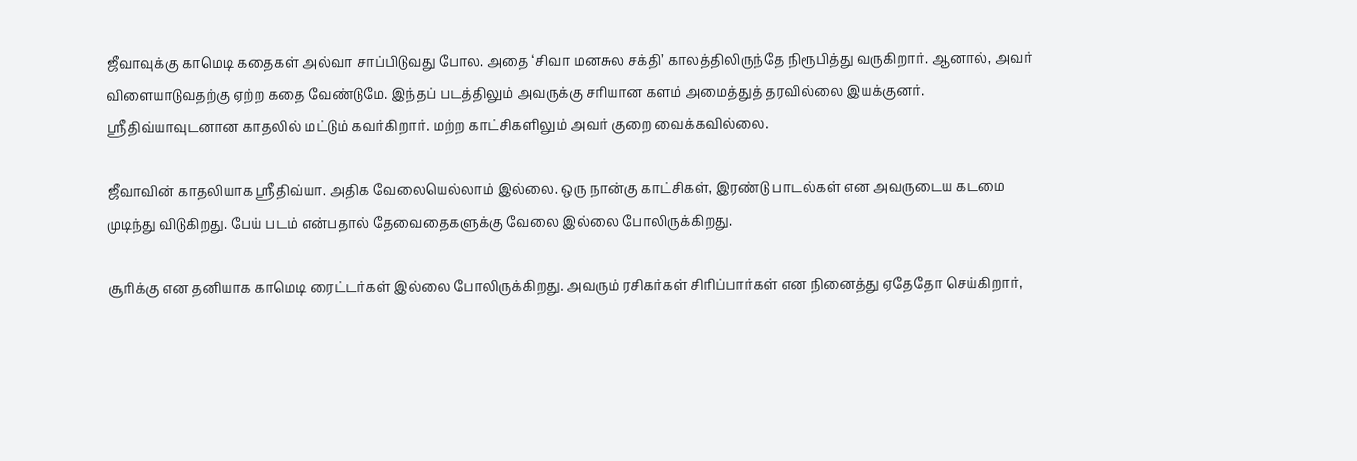ஜீவாவுக்கு காமெடி கதைகள் அல்வா சாப்பிடுவது போல. அதை ‘சிவா மனசுல சக்தி’ காலத்திலிருந்தே நிரூபித்து வருகிறார். ஆனால், அவர் விளையாடுவதற்கு ஏற்ற கதை வேண்டுமே. இந்தப் படத்திலும் அவருக்கு சரியான களம் அமைத்துத் தரவில்லை இயக்குனர். ஸ்ரீதிவ்யாவுடனான காதலில் மட்டும் கவர்கிறார். மற்ற காட்சிகளிலும் அவர் குறை வைக்கவில்லை.

ஜீவாவின் காதலியாக ஸ்ரீதிவ்யா. அதிக வேலையெல்லாம் இல்லை. ஒரு நான்கு காட்சிகள், இரண்டு பாடல்கள் என அவருடைய கடமை முடிந்து விடுகிறது. பேய் படம் என்பதால் தேவைதைகளுக்கு வேலை இல்லை போலிருக்கிறது.

சூரிக்கு என தனியாக காமெடி ரைட்டர்கள் இல்லை போலிருக்கிறது. அவரும் ரசிகர்கள் சிரிப்பார்கள் என நினைத்து ஏதேதோ செய்கிறார்,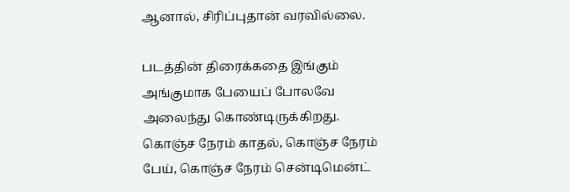ஆனால், சிரிப்புதான் வரவில்லை.

படத்தின் திரைக்கதை இங்கும் அங்குமாக பேயைப் போலவே அலைந்து கொண்டிருக்கிறது. கொஞ்ச நேரம் காதல், கொஞ்ச நேரம் பேய், கொஞ்ச நேரம் சென்டிமென்ட்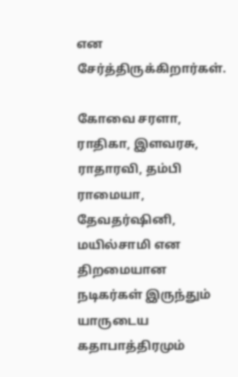என சேர்த்திருக்கிறார்கள்.

கோவை சரளா, ராதிகா, இளவரசு, ராதாரவி, தம்பி ராமையா, தேவதர்ஷினி, மயில்சாமி என திறமையான நடிகர்கள் இருந்தும் யாருடைய கதாபாத்திரமும்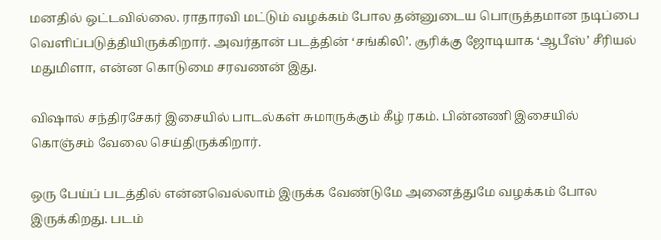மனதில் ஒட்டவில்லை. ராதாரவி மட்டும் வழக்கம் போல தன்னுடைய பொருத்தமான நடிப்பை வெளிப்படுத்தியிருக்கிறார். அவர்தான் படத்தின் ‘சங்கிலி’. சூரிக்கு ஜோடியாக ‘ஆபீஸ்’ சீரியல் மதுமிளா, என்ன கொடுமை சரவணன் இது.

விஷால் சந்திரசேகர் இசையில் பாடல்கள் சுமாருக்கும் கீழ் ரகம். பின்னணி இசையில் கொஞ்சம் வேலை செய்திருக்கிறார்.

ஒரு பேய்ப் படத்தில் என்னவெல்லாம் இருக்க வேண்டுமே அனைத்துமே வழக்கம் போல இருக்கிறது. படம்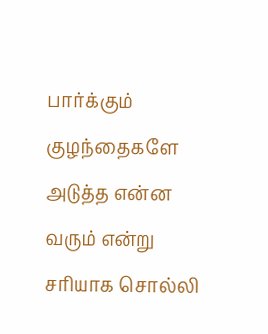பார்க்கும் குழந்தைகளே அடுத்த என்ன வரும் என்று சரியாக சொல்லி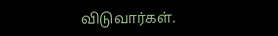விடுவார்கள்.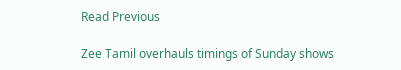Read Previous

Zee Tamil overhauls timings of Sunday shows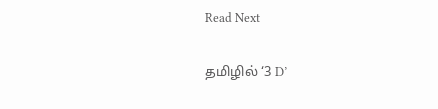Read Next

தமிழில் ‘3 D’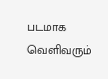படமாக வெளிவரும்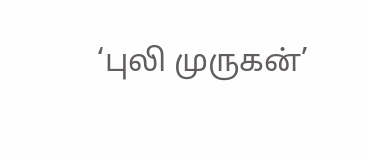‘புலி முருகன்’